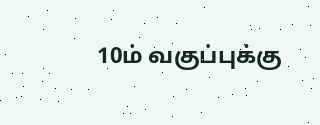10ம் வகுப்புக்கு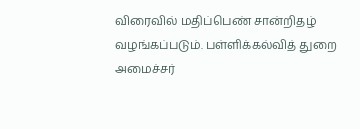விரைவில் மதிப்பெண் சான்றிதழ் வழங்கப்படும். பள்ளிக்கல்வித் துறை அமைச்சர்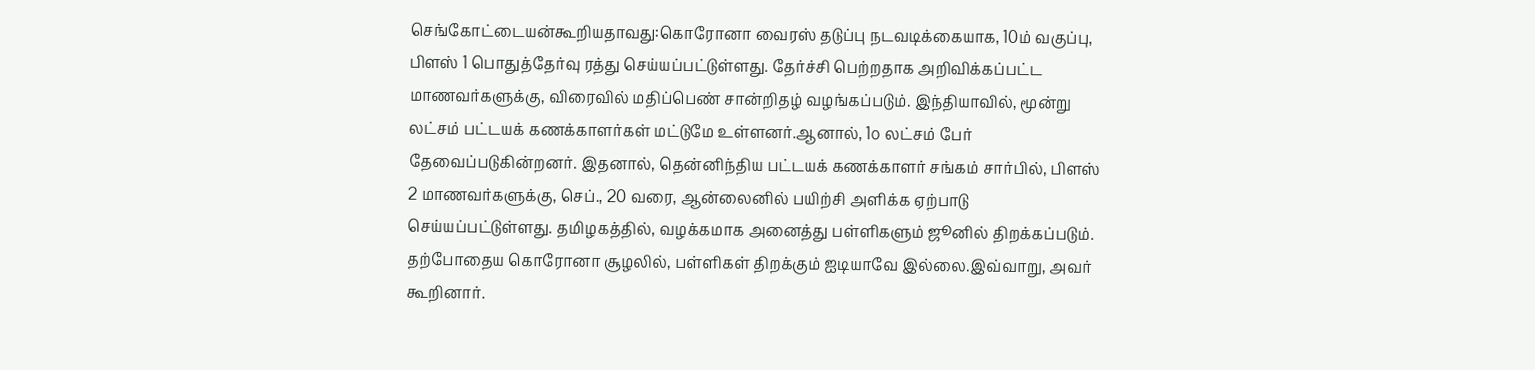செங்கோட்டையன்கூறியதாவது:கொரோனா வைரஸ் தடுப்பு நடவடிக்கையாக, 10ம் வகுப்பு, பிளஸ் 1 பொதுத்தேர்வு ரத்து செய்யப்பட்டுள்ளது. தேர்ச்சி பெற்றதாக அறிவிக்கப்பட்ட மாணவர்களுக்கு, விரைவில் மதிப்பெண் சான்றிதழ் வழங்கப்படும். இந்தியாவில், மூன்று லட்சம் பட்டயக் கணக்காளர்கள் மட்டுமே உள்ளனர்.ஆனால், 1௦ லட்சம் பேர் தேவைப்படுகின்றனர். இதனால், தென்னிந்திய பட்டயக் கணக்காளர் சங்கம் சார்பில், பிளஸ் 2 மாணவர்களுக்கு, செப்., 20 வரை, ஆன்லைனில் பயிற்சி அளிக்க ஏற்பாடு செய்யப்பட்டுள்ளது. தமிழகத்தில், வழக்கமாக அனைத்து பள்ளிகளும் ஜூனில் திறக்கப்படும். தற்போதைய கொரோனா சூழலில், பள்ளிகள் திறக்கும் ஐடியாவே இல்லை.இவ்வாறு, அவர் கூறினார்.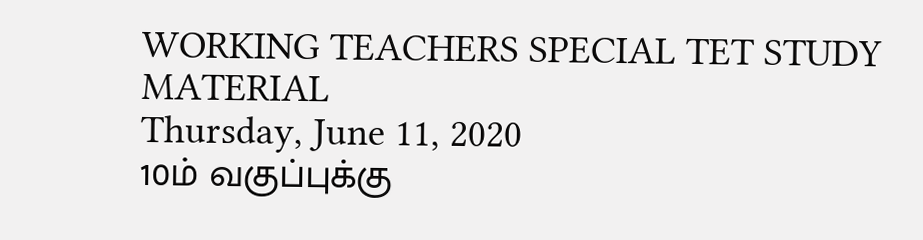WORKING TEACHERS SPECIAL TET STUDY MATERIAL
Thursday, June 11, 2020
10ம் வகுப்புக்கு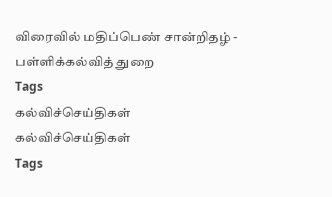விரைவில் மதிப்பெண் சான்றிதழ் - பள்ளிக்கல்வித் துறை
Tags
கல்விச்செய்திகள்
கல்விச்செய்திகள்
Tags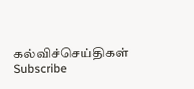கல்விச்செய்திகள்
Subscribe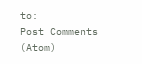to:
Post Comments (Atom)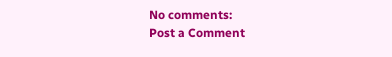No comments:
Post a Comment